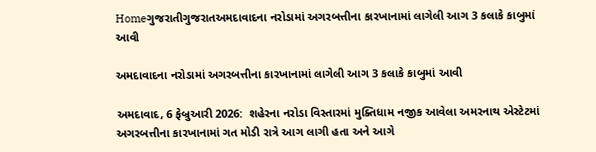Homeગુજરાતીગુજરાતઅમદાવાદના નરોડામાં અગરબત્તીના કારખાનામાં લાગેલી આગ 3 કલાકે કાબુમાં આવી

અમદાવાદના નરોડામાં અગરબત્તીના કારખાનામાં લાગેલી આગ 3 કલાકે કાબુમાં આવી

અમદાવાદ, 6 ફેબ્રુઆરી 2026:  શહેરના નરોડા વિસ્તારમાં મુક્તિધામ નજીક આવેલા અમરનાથ એસ્ટેટમાં અગરબત્તીના કારખાનામાં ગત મોડી રાત્રે આગ લાગી હતા અને આગે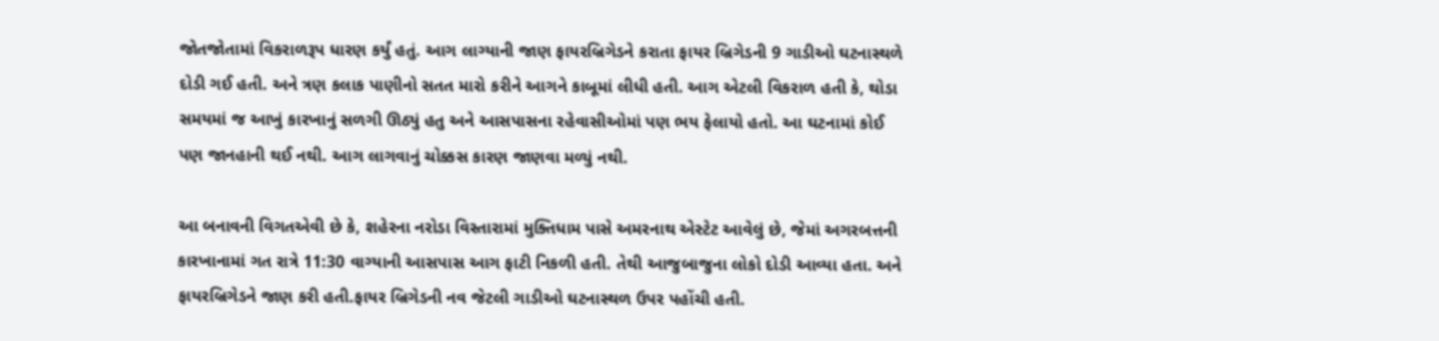જોતજોતામાં વિકરાળરૂપ ધારણ કર્યું હતું. આગ લાગ્યાની જાણ ફાયરબ્રિગેડને કરાતા ફાયર બ્રિગેડની 9 ગાડીઓ ઘટનાસ્થળે દોડી ગઈ હતી. અને ત્રણ કલાક પાણીનો સતત મારો કરીને આગને કાબૂમાં લીધી હતી. આગ એટલી વિકરાળ હતી કે, થોડા સમયમાં જ આખું કારખાનું સળગી ઊઠ્યું હતુ અને આસપાસના રહેવાસીઓમાં પણ ભય ફેલાયો હતો. આ ઘટનામાં કોઈ પણ જાનહાની થઈ નથી. આગ લાગવાનું ચોક્કસ કારણ જાણવા મળ્યું નથી.

આ બનાવની વિગતએવી છે કે, શહેરના નરોડા વિસ્તારામાં મુક્તિધામ પાસે અમરનાથ એસ્ટેટ આવેલું છે, જેમાં અગરબત્તની કારખાનામાં ગત રાત્રે 11:30 વાગ્યાની આસપાસ આગ ફાટી નિકળી હતી. તેથી આજુબાજુના લોકો દોડી આવ્યા હતા. અને ફાયરબ્રિગેડને જાણ કરી હતી.ફાયર બ્રિગેડની નવ જેટલી ગાડીઓ ઘટનાસ્થળ ઉપર પહોંચી હતી.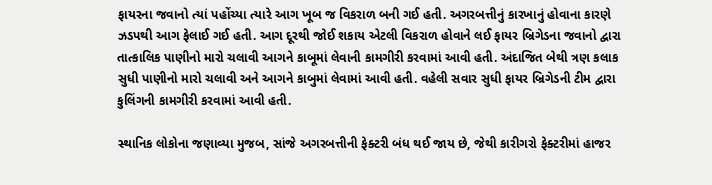ફાયરના જવાનો ત્યાં પહોંચ્યા ત્યારે આગ ખૂબ જ વિકરાળ બની ગઈ હતી. અગરબત્તીનું કારખાનું હોવાના કારણે ઝડપથી આગ ફેલાઈ ગઈ હતી. આગ દૂરથી જોઈ શકાય એટલી વિકરાળ હોવાને લઈ ફાયર બ્રિગેડના જવાનો દ્વારા તાત્કાલિક પાણીનો મારો ચલાવી આગને કાબૂમાં લેવાની કામગીરી કરવામાં આવી હતી. અંદાજિત બેથી ત્રણ કલાક સુધી પાણીનો મારો ચલાવી અને આગને કાબુમાં લેવામાં આવી હતી. વહેલી સવાર સુધી ફાયર બ્રિગેડની ટીમ દ્વારા કુલિંગની કામગીરી કરવામાં આવી હતી.

સ્થાનિક લોકોના જણાવ્યા મુજબ, સાંજે અગરબત્તીની ફેક્ટરી બંધ થઈ જાય છે, જેથી કારીગરો ફેક્ટરીમાં હાજર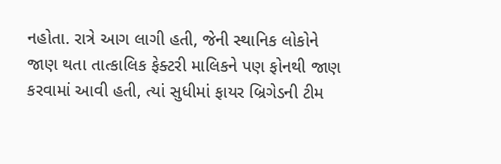નહોતા. રાત્રે આગ લાગી હતી, જેની સ્થાનિક લોકોને જાણ થતા તાત્કાલિક ફેક્ટરી માલિકને પણ ફોનથી જાણ કરવામાં આવી હતી, ત્યાં સુધીમાં ફાયર બ્રિગેડની ટીમ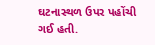ઘટનાસ્થળ ઉપર પહોંચી ગઈ હતી.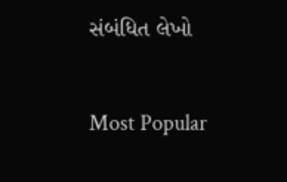સંબંધિત લેખો

Most Popular